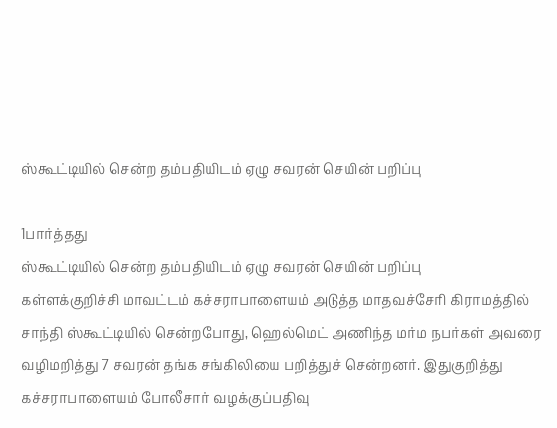ஸ்கூட்டியில் சென்ற தம்பதியிடம் ஏழு சவரன் செயின் பறிப்பு

1பார்த்தது
ஸ்கூட்டியில் சென்ற தம்பதியிடம் ஏழு சவரன் செயின் பறிப்பு
கள்ளக்குறிச்சி மாவட்டம் கச்சராபாளையம் அடுத்த மாதவச்சேரி கிராமத்தில் சாந்தி ஸ்கூட்டியில் சென்றபோது, ஹெல்மெட் அணிந்த மர்ம நபர்கள் அவரை வழிமறித்து 7 சவரன் தங்க சங்கிலியை பறித்துச் சென்றனர். இதுகுறித்து கச்சராபாளையம் போலீசார் வழக்குப்பதிவு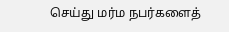செய்து மர்ம நபர்களைத்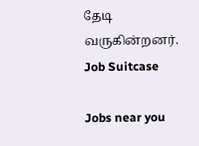தேடி வருகின்றனர்.
Job Suitcase

Jobs near you